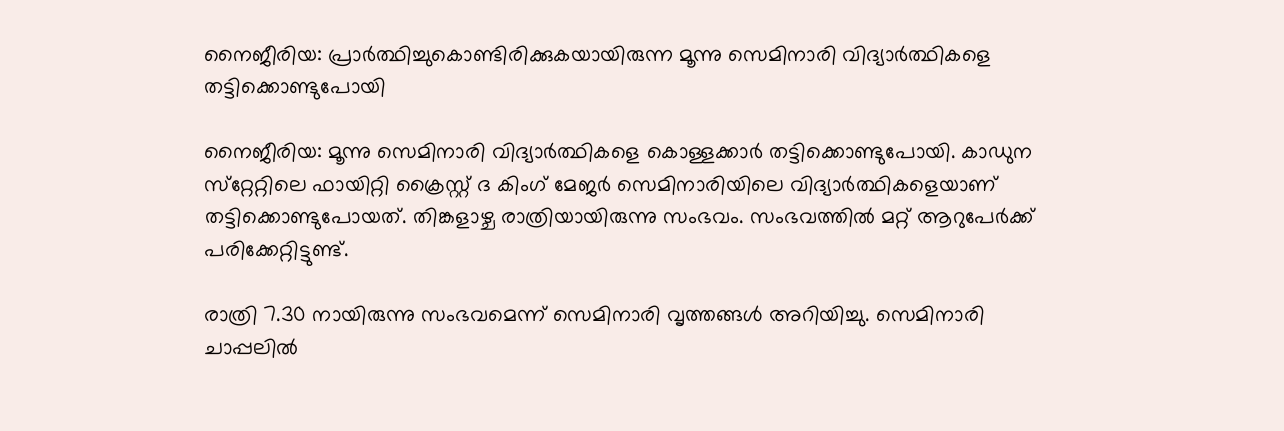നൈജീരിയ: പ്രാര്‍ത്ഥിച്ചുകൊണ്ടിരിക്കുകയായിരുന്ന മൂന്നു സെമിനാരി വിദ്യാര്‍ത്ഥികളെ തട്ടിക്കൊണ്ടുപോയി

നൈജീരിയ: മൂന്നു സെമിനാരി വിദ്യാര്‍ത്ഥികളെ കൊള്ളക്കാര്‍ തട്ടിക്കൊണ്ടുപോയി. കാഡുന സ്‌റ്റേറ്റിലെ ഫായിറ്റി ക്രൈസ്റ്റ് ദ കിംഗ് മേജര്‍ സെമിനാരിയിലെ വിദ്യാര്‍ത്ഥികളെയാണ് തട്ടിക്കൊണ്ടുപോയത്. തിങ്കളാഴ്ച രാത്രിയായിരുന്നു സംഭവം. സംഭവത്തില്‍ മറ്റ് ആറുപേര്‍ക്ക് പരിക്കേറ്റിട്ടുണ്ട്.

രാത്രി 7.30 നായിരുന്നു സംഭവമെന്ന് സെമിനാരി വൃത്തങ്ങള്‍ അറിയിച്ചു. സെമിനാരി ചാപ്പലില്‍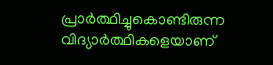പ്രാര്‍ത്ഥിച്ചുകൊണ്ടിരുന്ന വിദ്യാര്‍ത്ഥികളെയാണ്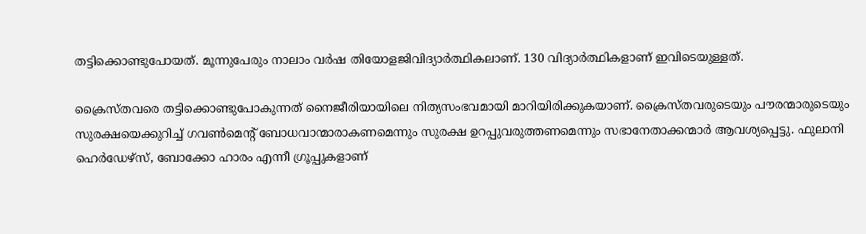തട്ടിക്കൊണ്ടുപോയത്. മൂന്നുപേരും നാലാം വര്‍ഷ തിയോളജിവിദ്യാര്‍ത്ഥികലാണ്. 130 വിദ്യാര്‍ത്ഥികളാണ് ഇവിടെയുള്ളത്.

ക്രൈസ്തവരെ തട്ടിക്കൊണ്ടുപോകുന്നത് നൈജീരിയായിലെ നിത്യസംഭവമായി മാറിയിരിക്കുകയാണ്. ക്രൈസ്തവരുടെയും പൗരന്മാരുടെയും സുരക്ഷയെക്കുറിച്ച് ഗവണ്‍മെന്റ് ബോധവാന്മാരാകണമെന്നും സുരക്ഷ ഉറപ്പുവരുത്തണമെന്നും സഭാനേതാക്കന്മാര്‍ ആവശ്യപ്പെട്ടു. ഫുലാനി ഹെര്‍ഡേഴ്‌സ്, ബോക്കോ ഹാരം എന്നീ ഗ്രൂപ്പുകളാണ്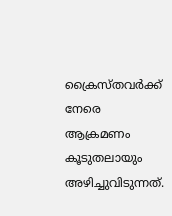ക്രൈസ്തവര്‍ക്ക് നേരെ ആക്രമണം കൂടുതലായും അഴിച്ചുവിടുന്നത്.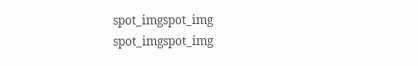spot_imgspot_img
spot_imgspot_img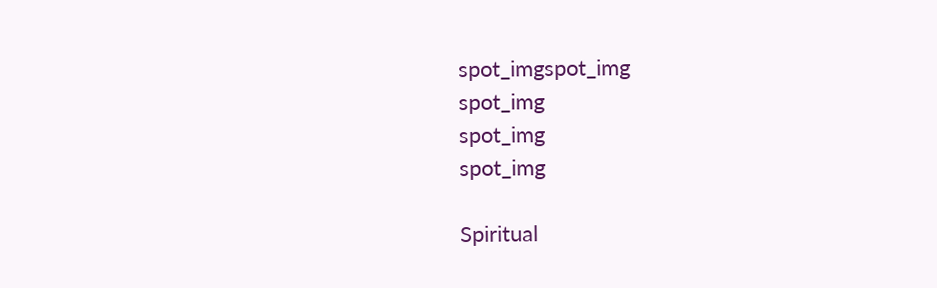spot_imgspot_img
spot_img
spot_img
spot_img

Spiritual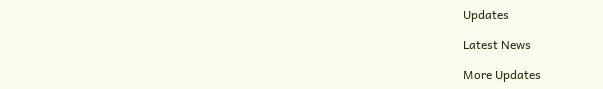Updates

Latest News

More Updates